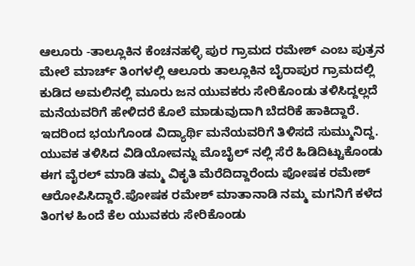ಆಲೂರು -ತಾಲ್ಲೂಕಿನ ಕೆಂಚನಹಳ್ಳಿ ಪುರ ಗ್ರಾಮದ ರಮೇಶ್ ಎಂಬ ಪುತ್ರನ ಮೇಲೆ ಮಾರ್ಚ್ ತಿಂಗಳಲ್ಲಿ ಆಲೂರು ತಾಲ್ಲೂಕಿನ ಬೈರಾಪುರ ಗ್ರಾಮದಲ್ಲಿ ಕುಡಿದ ಅಮಲಿನಲ್ಲಿ ಮೂರು ಜನ ಯುವಕರು ಸೇರಿಕೊಂಡು ತಳಿಸಿದ್ದಲ್ಲದೆ ಮನೆಯವರಿಗೆ ಹೇಳಿದರೆ ಕೊಲೆ ಮಾಡುವುದಾಗಿ ಬೆದರಿಕೆ ಹಾಕಿದ್ದಾರೆ. ಇದರಿಂದ ಭಯಗೊಂಡ ವಿದ್ಯಾರ್ಥಿ ಮನೆಯವರಿಗೆ ತಿಳಿಸದೆ ಸುಮ್ಮುನಿದ್ದ. ಯುವಕ ತಳಿಸಿದ ವಿಡಿಯೋವನ್ನು ಮೊಬೈಲ್ ನಲ್ಲಿ ಸೆರೆ ಹಿಡಿದಿಟ್ಟುಕೊಂಡು ಈಗ ವೈರಲ್ ಮಾಡಿ ತಮ್ಮ ವಿಕೃತಿ ಮೆರೆದಿದ್ದಾರೆಂದು ಪೋಷಕ ರಮೇಶ್ ಆರೋಪಿಸಿದ್ದಾರೆ.ಪೋಷಕ ರಮೇಶ್ ಮಾತಾನಾಡಿ ನಮ್ಮ ಮಗನಿಗೆ ಕಳೆದ ತಿಂಗಳ ಹಿಂದೆ ಕೆಲ ಯುವಕರು ಸೇರಿಕೊಂಡು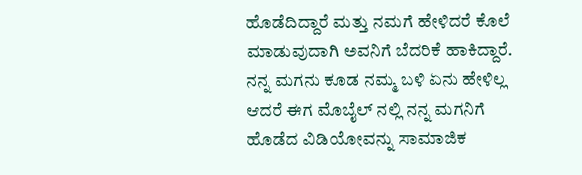ಹೊಡೆದಿದ್ದಾರೆ ಮತ್ತು ನಮಗೆ ಹೇಳಿದರೆ ಕೊಲೆ ಮಾಡುವುದಾಗಿ ಅವನಿಗೆ ಬೆದರಿಕೆ ಹಾಕಿದ್ದಾರೆ. ನನ್ನ ಮಗನು ಕೂಡ ನಮ್ಮ ಬಳಿ ಏನು ಹೇಳಿಲ್ಲ ಆದರೆ ಈಗ ಮೊಬೈಲ್ ನಲ್ಲಿ ನನ್ನ ಮಗನಿಗೆ ಹೊಡೆದ ವಿಡಿಯೋವನ್ನು ಸಾಮಾಜಿಕ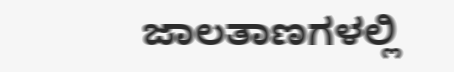ಜಾಲತಾಣಗಳಲ್ಲಿ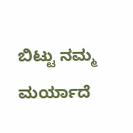ಬಿಟ್ಟು ನಮ್ಮ ಮರ್ಯಾದೆ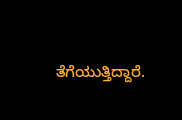ತೆಗೆಯುತ್ತಿದ್ದಾರೆ.